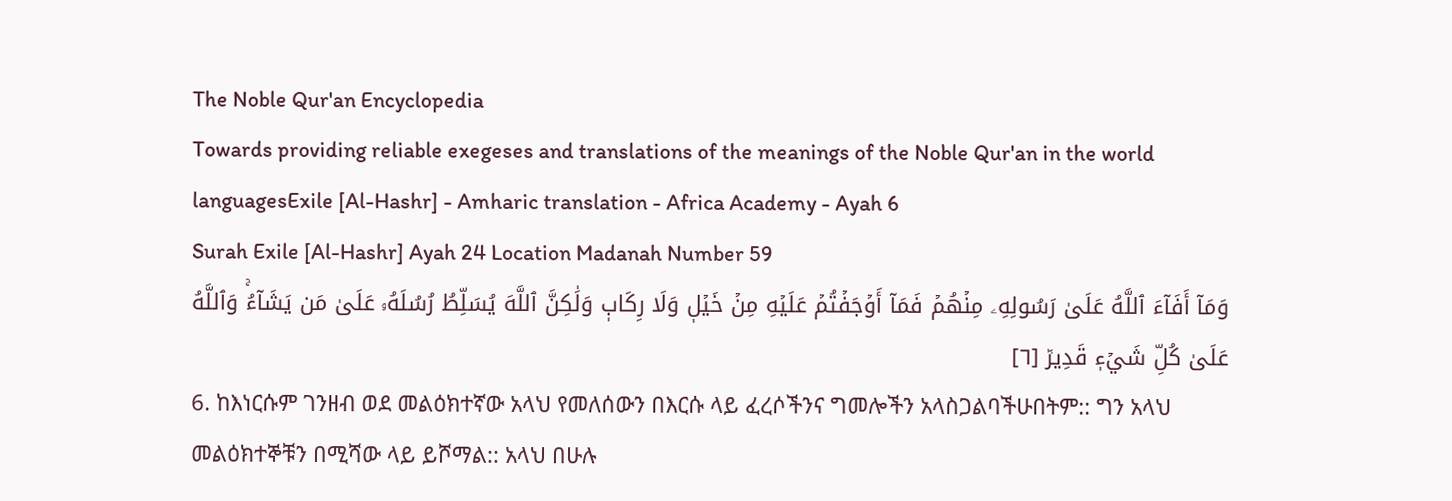The Noble Qur'an Encyclopedia
Towards providing reliable exegeses and translations of the meanings of the Noble Qur'an in the world languagesExile [Al-Hashr] - Amharic translation - Africa Academy - Ayah 6
Surah Exile [Al-Hashr] Ayah 24 Location Madanah Number 59
وَمَآ أَفَآءَ ٱللَّهُ عَلَىٰ رَسُولِهِۦ مِنۡهُمۡ فَمَآ أَوۡجَفۡتُمۡ عَلَيۡهِ مِنۡ خَيۡلٖ وَلَا رِكَابٖ وَلَٰكِنَّ ٱللَّهَ يُسَلِّطُ رُسُلَهُۥ عَلَىٰ مَن يَشَآءُۚ وَٱللَّهُ عَلَىٰ كُلِّ شَيۡءٖ قَدِيرٞ [٦]
6. ከእነርሱም ገንዘብ ወደ መልዕክተኛው አላህ የመለሰውን በእርሱ ላይ ፈረሶችንና ግመሎችን አላስጋልባችሁበትም:: ግን አላህ መልዕክተኞቹን በሚሻው ላይ ይሾማል:: አላህ በሁሉ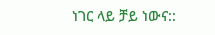ነገር ላይ ቻይ ነውና::